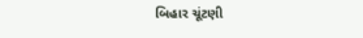બિહાર ચૂંટણી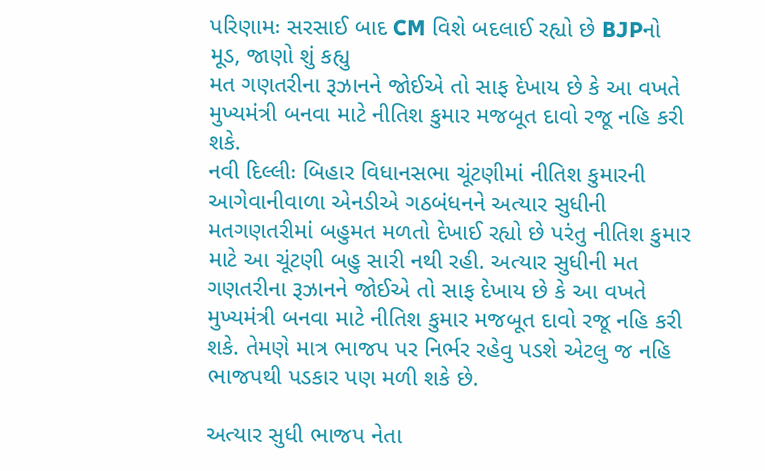પરિણામઃ સરસાઈ બાદ CM વિશે બદલાઈ રહ્યો છે BJPનો મૂડ, જાણો શું કહ્યુ
મત ગણતરીના રૂઝાનને જોઈએ તો સાફ દેખાય છે કે આ વખતે મુખ્યમંત્રી બનવા માટે નીતિશ કુમાર મજબૂત દાવો રજૂ નહિ કરી શકે.
નવી દિલ્લીઃ બિહાર વિધાનસભા ચૂંટણીમાં નીતિશ કુમારની આગેવાનીવાળા એનડીએ ગઠબંધનને અત્યાર સુધીની મતગણતરીમાં બહુમત મળતો દેખાઈ રહ્યો છે પરંતુ નીતિશ કુમાર માટે આ ચૂંટણી બહુ સારી નથી રહી. અત્યાર સુધીની મત ગણતરીના રૂઝાનને જોઈએ તો સાફ દેખાય છે કે આ વખતે મુખ્યમંત્રી બનવા માટે નીતિશ કુમાર મજબૂત દાવો રજૂ નહિ કરી શકે. તેમણે માત્ર ભાજપ પર નિર્ભર રહેવુ પડશે એટલુ જ નહિ ભાજપથી પડકાર પણ મળી શકે છે.

અત્યાર સુધી ભાજપ નેતા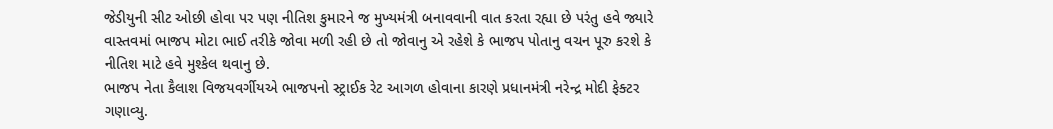જેડીયુની સીટ ઓછી હોવા પર પણ નીતિશ કુમારને જ મુખ્યમંત્રી બનાવવાની વાત કરતા રહ્યા છે પરંતુ હવે જ્યારે વાસ્તવમાં ભાજપ મોટા ભાઈ તરીકે જોવા મળી રહી છે તો જોવાનુ એ રહેશે કે ભાજપ પોતાનુ વચન પૂરુ કરશે કે નીતિશ માટે હવે મુશ્કેલ થવાનુ છે.
ભાજપ નેતા કૈલાશ વિજયવર્ગીયએ ભાજપનો સ્ટ્રાઈક રેટ આગળ હોવાના કારણે પ્રધાનમંત્રી નરેન્દ્ર મોદી ફેક્ટર ગણાવ્યુ.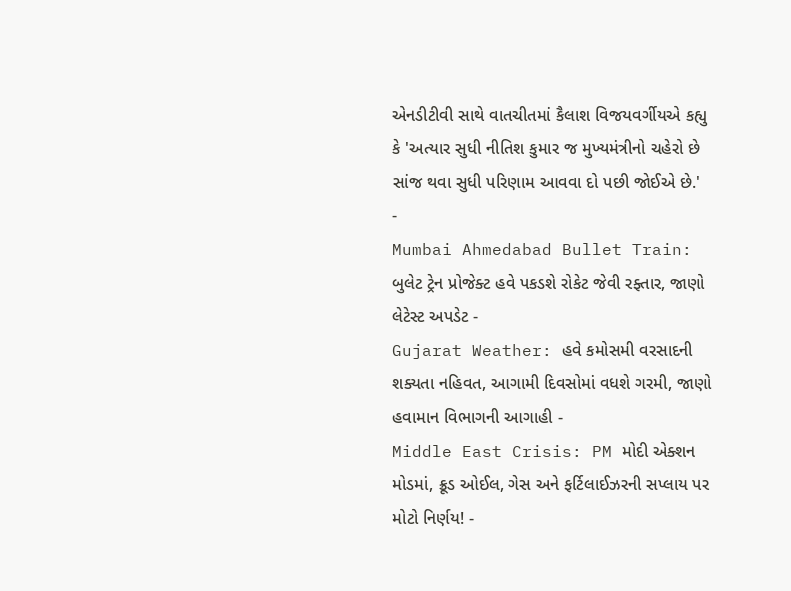એનડીટીવી સાથે વાતચીતમાં કૈલાશ વિજયવર્ગીયએ કહ્યુ કે 'અત્યાર સુધી નીતિશ કુમાર જ મુખ્યમંત્રીનો ચહેરો છે સાંજ થવા સુધી પરિણામ આવવા દો પછી જોઈએ છે.'
-
Mumbai Ahmedabad Bullet Train: બુલેટ ટ્રેન પ્રોજેક્ટ હવે પકડશે રોકેટ જેવી રફ્તાર, જાણો લેટેસ્ટ અપડેટ -
Gujarat Weather: હવે કમોસમી વરસાદની શક્યતા નહિવત, આગામી દિવસોમાં વધશે ગરમી, જાણો હવામાન વિભાગની આગાહી -
Middle East Crisis: PM મોદી એક્શન મોડમાં, ક્રૂડ ઓઈલ, ગેસ અને ફર્ટિલાઈઝરની સપ્લાય પર મોટો નિર્ણય! -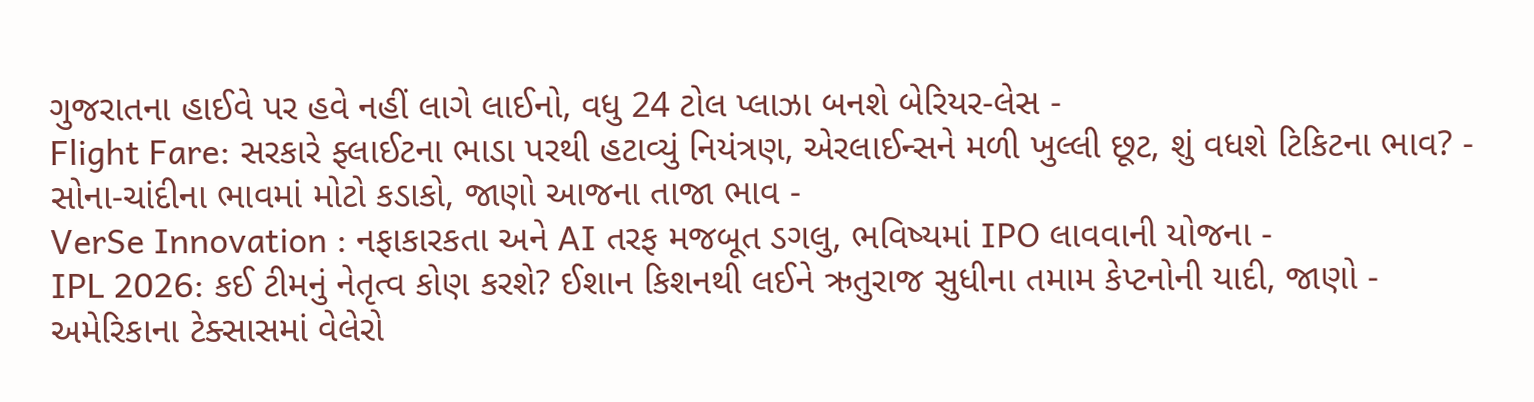ગુજરાતના હાઈવે પર હવે નહીં લાગે લાઈનો, વધુ 24 ટોલ પ્લાઝા બનશે બેરિયર-લેસ -
Flight Fare: સરકારે ફ્લાઈટના ભાડા પરથી હટાવ્યું નિયંત્રણ, એરલાઈન્સને મળી ખુલ્લી છૂટ, શું વધશે ટિકિટના ભાવ? -
સોના-ચાંદીના ભાવમાં મોટો કડાકો, જાણો આજના તાજા ભાવ -
VerSe Innovation : નફાકારકતા અને AI તરફ મજબૂત ડગલુ, ભવિષ્યમાં IPO લાવવાની યોજના -
IPL 2026: કઈ ટીમનું નેતૃત્વ કોણ કરશે? ઈશાન કિશનથી લઈને ઋતુરાજ સુધીના તમામ કેપ્ટનોની યાદી, જાણો -
અમેરિકાના ટેક્સાસમાં વેલેરો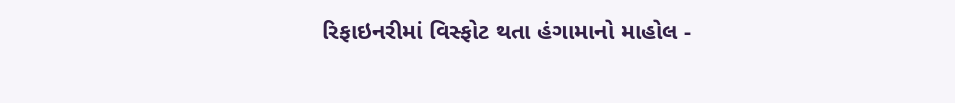રિફાઇનરીમાં વિસ્ફોટ થતા હંગામાનો માહોલ -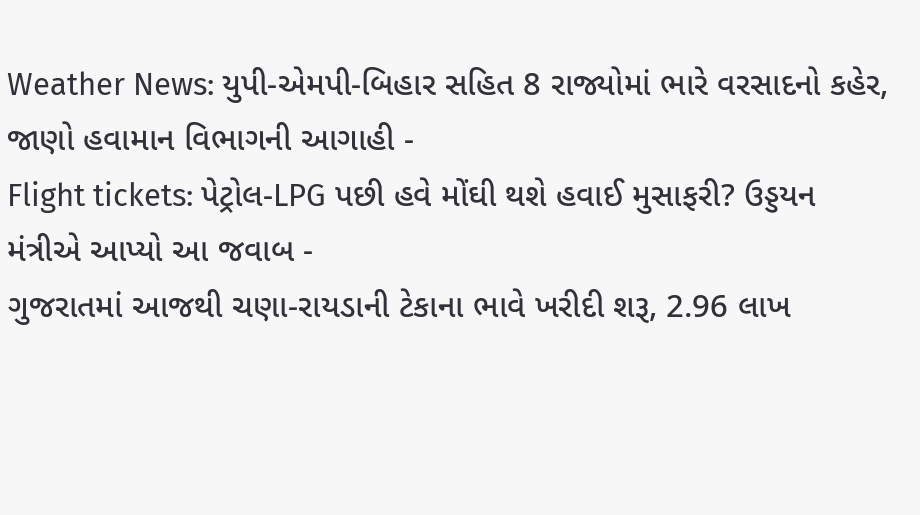Weather News: યુપી-એમપી-બિહાર સહિત 8 રાજ્યોમાં ભારે વરસાદનો કહેર, જાણો હવામાન વિભાગની આગાહી -
Flight tickets: પેટ્રોલ-LPG પછી હવે મોંઘી થશે હવાઈ મુસાફરી? ઉડ્ડયન મંત્રીએ આપ્યો આ જવાબ -
ગુજરાતમાં આજથી ચણા-રાયડાની ટેકાના ભાવે ખરીદી શરૂ, 2.96 લાખ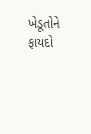ખેડૂતોને ફાયદો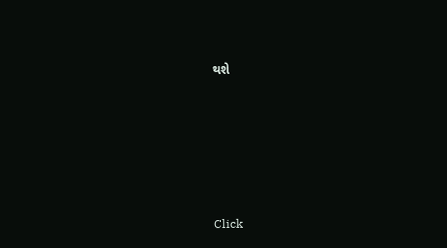થશે










Click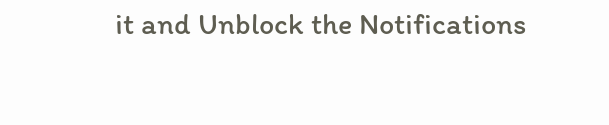it and Unblock the Notifications